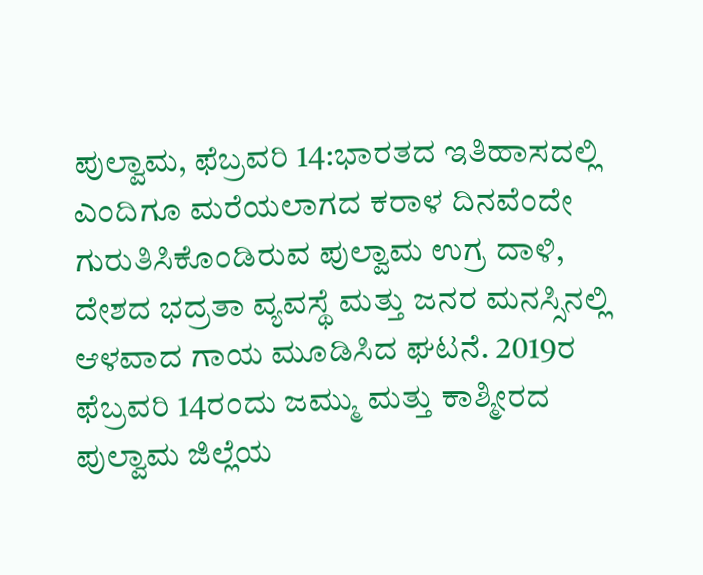ಪುಲ್ವಾಮ, ಫೆಬ್ರವರಿ 14:ಭಾರತದ ಇತಿಹಾಸದಲ್ಲಿ ಎಂದಿಗೂ ಮರೆಯಲಾಗದ ಕರಾಳ ದಿನವೆಂದೇ ಗುರುತಿಸಿಕೊಂಡಿರುವ ಪುಲ್ವಾಮ ಉಗ್ರ ದಾಳಿ, ದೇಶದ ಭದ್ರತಾ ವ್ಯವಸ್ಥೆ ಮತ್ತು ಜನರ ಮನಸ್ಸಿನಲ್ಲಿ ಆಳವಾದ ಗಾಯ ಮೂಡಿಸಿದ ಘಟನೆ. 2019ರ ಫೆಬ್ರವರಿ 14ರಂದು ಜಮ್ಮು ಮತ್ತು ಕಾಶ್ಮೀರದ ಪುಲ್ವಾಮ ಜಿಲ್ಲೆಯ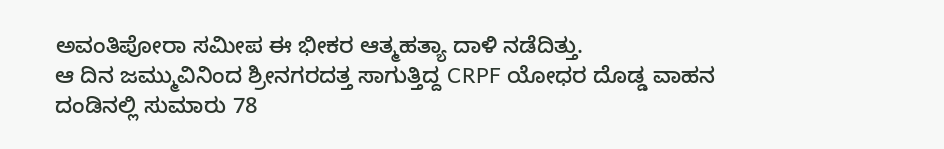ಅವಂತಿಪೋರಾ ಸಮೀಪ ಈ ಭೀಕರ ಆತ್ಮಹತ್ಯಾ ದಾಳಿ ನಡೆದಿತ್ತು.
ಆ ದಿನ ಜಮ್ಮುವಿನಿಂದ ಶ್ರೀನಗರದತ್ತ ಸಾಗುತ್ತಿದ್ದ CRPF ಯೋಧರ ದೊಡ್ಡ ವಾಹನ ದಂಡಿನಲ್ಲಿ ಸುಮಾರು 78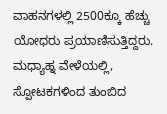ವಾಹನಗಳಲ್ಲಿ 2500ಕ್ಕೂ ಹೆಚ್ಚು ಯೋಧರು ಪ್ರಯಾಣಿಸುತ್ತಿದ್ದರು. ಮಧ್ಯಾಹ್ನ ವೇಳೆಯಲ್ಲಿ, ಸ್ಪೋಟಕಗಳಿಂದ ತುಂಬಿದ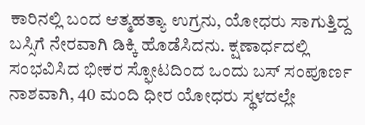ಕಾರಿನಲ್ಲಿ ಬಂದ ಆತ್ಮಹತ್ಯಾ ಉಗ್ರನು, ಯೋಧರು ಸಾಗುತ್ತಿದ್ದ ಬಸ್ಸಿಗೆ ನೇರವಾಗಿ ಡಿಕ್ಕಿ ಹೊಡೆಸಿದನು. ಕ್ಷಣಾರ್ಧದಲ್ಲಿ ಸಂಭವಿಸಿದ ಭೀಕರ ಸ್ಫೋಟದಿಂದ ಒಂದು ಬಸ್ ಸಂಪೂರ್ಣ ನಾಶವಾಗಿ, 40 ಮಂದಿ ಧೀರ ಯೋಧರು ಸ್ಥಳದಲ್ಲೇ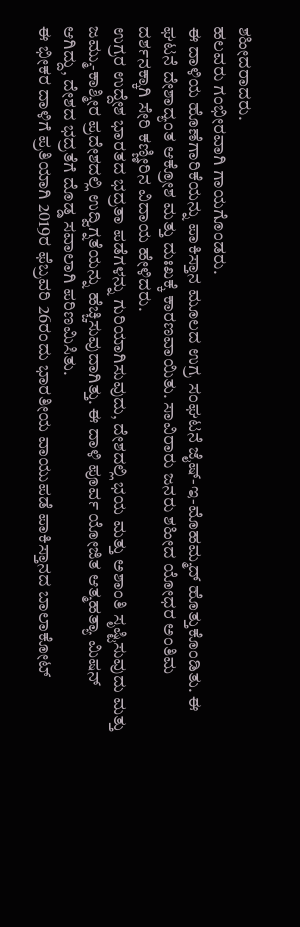ಶಹೀದರಾದರು.
ಹಲವರು ಗಂಭೀರವಾಗಿ ಗಾಯಗೊಂಡರು.
ಈ ದಾಳಿಯ ಹೊಣೆಗಾರಿಕೆಯನ್ನು ಪಾಕಿಸ್ತಾನ ಮೂಲದ ಉಗ್ರ ಸಂಘಟನೆ ಜೈಷ್-ಇ-ಮೊಹಮ್ಮದ್ ಹೊತ್ತುಕೊಂಡಿತು. ಈ ಘಟನೆ ದೇಶಾದ್ಯಂತ ಆಕ್ರೋಶ ಮತ್ತು ದುಃಖಕ್ಕೆ ಕಾರಣವಾಯಿತು. ಸಾವಿರಾರು ಜನರು ಶಹೀದ ಯೋಧರ ಅಂತಿಮ ದರ್ಶನಕ್ಕಾಗಿ ಸೇರಿ ಕಣ್ಣೀರಿನ ವಿದಾಯ ಹೇಳಿದರು.
ಉಗ್ರರ ಉದ್ದೇಶ ಭಾರತದ ಭದ್ರತಾ ಪಡೆಗಳನ್ನು ಗುರಿಯಾಗಿಸುವುದು, ದೇಶದಲ್ಲಿ ಭಯ ಮತ್ತು ಅಶಾಂತಿ ಸೃಷ್ಟಿಸುವುದು ಮತ್ತು ಜಮ್ಮು-ಕಾಶ್ಮೀರ ಪ್ರದೇಶದಲ್ಲಿ ಉದ್ವಿಗ್ನತೆಯನ್ನು ಹೆಚ್ಚಿಸುವುದಾಗಿತ್ತು. ಈ ದಾಳಿ ಪೂರ್ವ ಯೋಜಿತ ಆತ್ಮಹತ್ಯಾ ಮಿಷನ್ ಆಗಿದ್ದು, ದೇಶದ ಭದ್ರತೆಗೆ ದೊಡ್ಡ ಸವಾಲಾಗಿ ಪರಿಣಮಿಸಿತು.
ಈ ಭೀಕರ ದಾಳಿಗೆ ಪ್ರತಿಯಾಗಿ 2019ರ ಫೆಬ್ರವರಿ 26ರಂದು ಭಾರತೀಯ ವಾಯುಪಡೆ ಪಾಕಿಸ್ತಾನದ ಬಾಲಾಕೋಟ್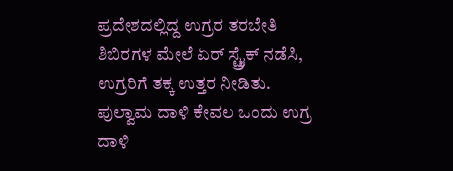ಪ್ರದೇಶದಲ್ಲಿದ್ದ ಉಗ್ರರ ತರಬೇತಿ ಶಿಬಿರಗಳ ಮೇಲೆ ಏರ್ ಸ್ಟ್ರೈಕ್ ನಡೆಸಿ, ಉಗ್ರರಿಗೆ ತಕ್ಕ ಉತ್ತರ ನೀಡಿತು.
ಪುಲ್ವಾಮ ದಾಳಿ ಕೇವಲ ಒಂದು ಉಗ್ರ ದಾಳಿ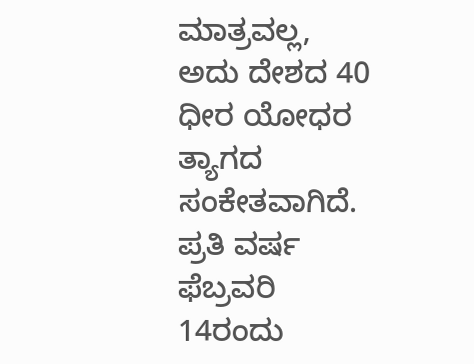ಮಾತ್ರವಲ್ಲ, ಅದು ದೇಶದ 40 ಧೀರ ಯೋಧರ ತ್ಯಾಗದ ಸಂಕೇತವಾಗಿದೆ. ಪ್ರತಿ ವರ್ಷ ಫೆಬ್ರವರಿ 14ರಂದು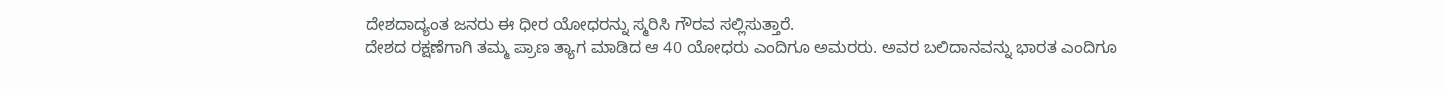ದೇಶದಾದ್ಯಂತ ಜನರು ಈ ಧೀರ ಯೋಧರನ್ನು ಸ್ಮರಿಸಿ ಗೌರವ ಸಲ್ಲಿಸುತ್ತಾರೆ.
ದೇಶದ ರಕ್ಷಣೆಗಾಗಿ ತಮ್ಮ ಪ್ರಾಣ ತ್ಯಾಗ ಮಾಡಿದ ಆ 40 ಯೋಧರು ಎಂದಿಗೂ ಅಮರರು. ಅವರ ಬಲಿದಾನವನ್ನು ಭಾರತ ಎಂದಿಗೂ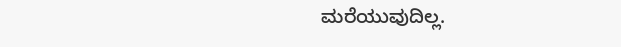ಮರೆಯುವುದಿಲ್ಲ.